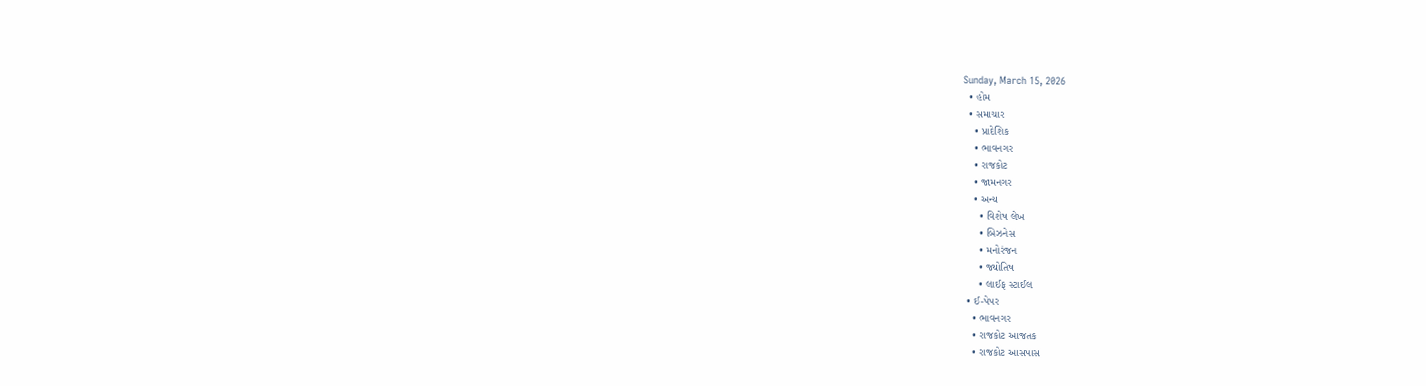Sunday, March 15, 2026
  • હોમ
  • સમાચાર
    • પ્રાદેશિક
    • ભાવનગર
    • રાજકોટ
    • જામનગર
    • અન્ય
      • વિશેષ લેખ
      • બિઝનેસ
      • મનોરંજન
      • જ્યોતિષ
      • લાઈફ સ્ટાઈલ
  • ઈ-પેપર
    • ભાવનગર
    • રાજકોટ આજતક
    • રાજકોટ આસપાસ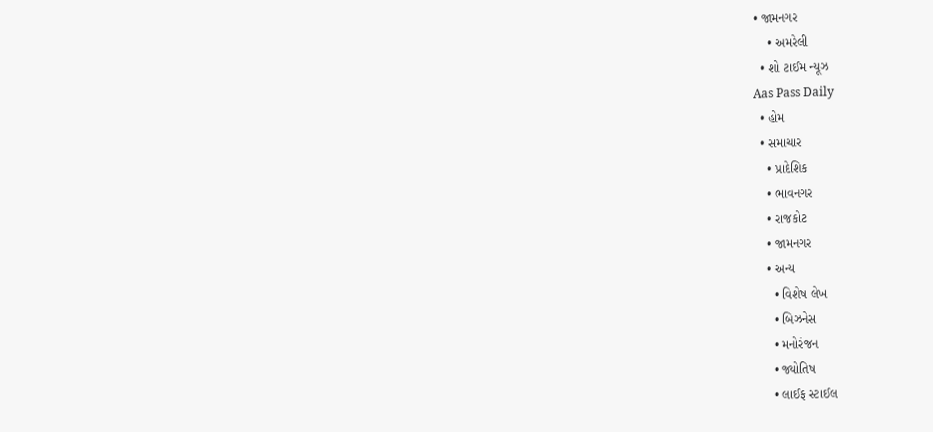• જામનગર
    • અમરેલી
  • શો ટાઈમ ન્યૂઝ
Aas Pass Daily
  • હોમ
  • સમાચાર
    • પ્રાદેશિક
    • ભાવનગર
    • રાજકોટ
    • જામનગર
    • અન્ય
      • વિશેષ લેખ
      • બિઝનેસ
      • મનોરંજન
      • જ્યોતિષ
      • લાઈફ સ્ટાઈલ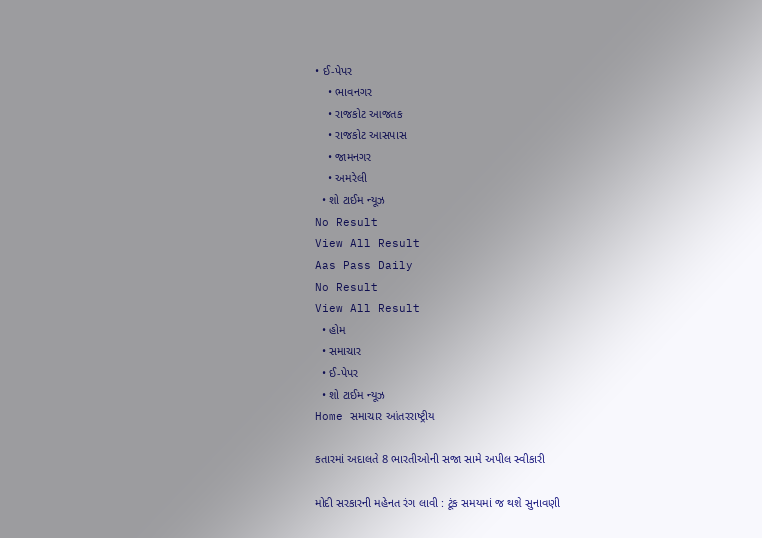• ઈ-પેપર
    • ભાવનગર
    • રાજકોટ આજતક
    • રાજકોટ આસપાસ
    • જામનગર
    • અમરેલી
  • શો ટાઈમ ન્યૂઝ
No Result
View All Result
Aas Pass Daily
No Result
View All Result
  • હોમ
  • સમાચાર
  • ઈ-પેપર
  • શો ટાઈમ ન્યૂઝ
Home સમાચાર આંતરરાષ્ટ્રીય

કતારમાં અદાલતે 8 ભારતીઓની સજા સામે અપીલ સ્વીકારી

મોદી સરકારની મહેનત રંગ લાવી : ટૂંક સમયમાં જ થશે સુનાવણી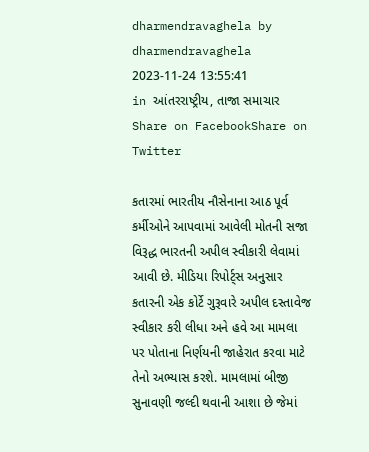dharmendravaghela by dharmendravaghela
2023-11-24 13:55:41
in આંતરરાષ્ટ્રીય, તાજા સમાચાર
Share on FacebookShare on Twitter

કતારમાં ભારતીય નૌસેનાના આઠ પૂર્વ કર્મીઓને આપવામાં આવેલી મોતની સજા વિરૂદ્ધ ભારતની અપીલ સ્વીકારી લેવામાં આવી છે. મીડિયા રિપોર્ટ્સ અનુસાર કતારની એક કોર્ટે ગુરૂવારે અપીલ દસ્તાવેજ સ્વીકાર કરી લીધા અને હવે આ મામલા પર પોતાના નિર્ણયની જાહેરાત કરવા માટે તેનો અભ્યાસ કરશે. મામલામાં બીજી સુનાવણી જલ્દી થવાની આશા છે જેમાં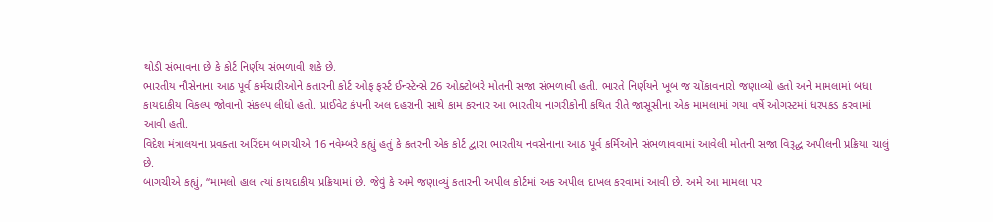થોડી સંભાવના છે કે કોર્ટ નિર્ણય સંભળાવી શકે છે.
ભારતીય નૌસેનાના આઠ પૂર્વ કર્મચારીઓને કતારની કોર્ટ ઓફ ફર્સ્ટ ઈન્સ્ટેન્સે 26 ઓક્ટોબરે મોતની સજા સંભળાવી હતી. ભારતે નિર્ણયને ખૂબ જ ચોંકાવનારો જણાવ્યો હતો અને મામલામાં બધા કાયદાકીય વિકલ્પ જોવાનો સંકલ્પ લીધો હતો. પ્રાઈવેટ કંપની અલ દહરાની સાથે કામ કરનાર આ ભારતીય નાગરીકોની કથિત રીતે જાસૂસીના એક મામલામાં ગયા વર્ષે ઓગસ્ટમાં ધરપકડ કરવામાં આવી હતી.
વિદેશ મંત્રાલયના પ્રવક્તા અરિંદમ બાગચીએ 16 નવેમ્બરે કહ્યું હતું કે કતરની એક કોર્ટ દ્વારા ભારતીય નવસેનાના આઠ પૂર્વ કર્મિઓને સંભળાવવામાં આવેલી મોતની સજા વિરૂદ્ધ અપીલની પ્રક્રિયા ચાલું છે.
બાગચીએ કહ્યું, “મામલો હાલ ત્યાં કાયદાકીય પ્રક્રિયામાં છે. જેવું કે અમે જણાવ્યું કતારની અપીલ કોર્ટમાં અક અપીલ દાખલ કરવામાં આવી છે. અમે આ મામલા પર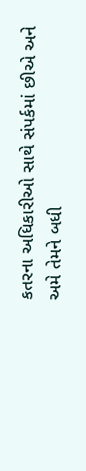કતરના અધિકારીઓ સાથે સંપર્કમાં છીએ અને અમે તેમને બધી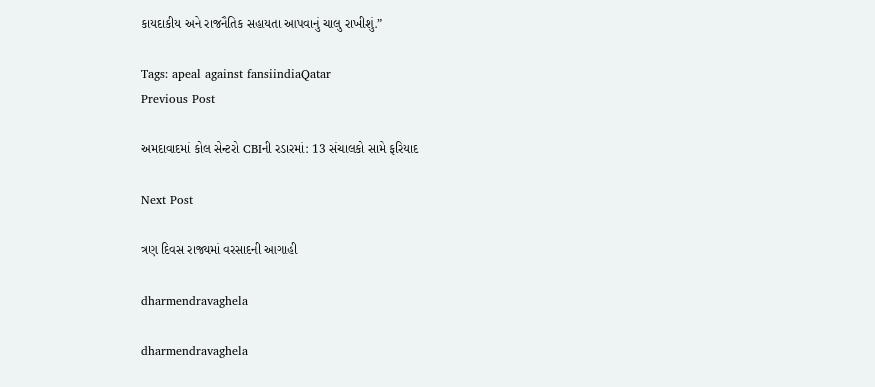કાયદાકીય અને રાજનૈતિક સહાયતા આપવાનું ચાલુ રાખીશું.”

Tags: apeal against fansiindiaQatar
Previous Post

અમદાવાદમાં કોલ સેન્ટરો CBIની રડારમાં: 13 સંચાલકો સામે ફરિયાદ

Next Post

ત્રણ દિવસ રાજ્યમાં વરસાદની આગાહી

dharmendravaghela

dharmendravaghela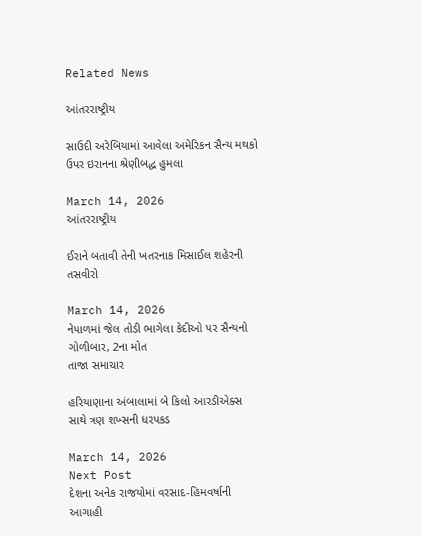Related News

આંતરરાષ્ટ્રીય

સાઉદી અરેબિયામાં આવેલા અમેરિકન સૈન્ય મથકો ઉપર ઇરાનના શ્રેણીબદ્ધ હુમલા

March 14, 2026
આંતરરાષ્ટ્રીય

ઈરાને બતાવી તેની ખતરનાક મિસાઈલ શહેરની તસવીરો

March 14, 2026
નેપાળમાં જેલ તોડી ભાગેલા કેદીઓ પર સૈન્યનો ગોળીબાર, 2ના મોત
તાજા સમાચાર

હરિયાણાના અંબાલામાં બે કિલો આરડીએક્સ સાથે ત્રણ શખ્સની ધરપકડ

March 14, 2026
Next Post
દેશના અનેક રાજયોમાં વરસાદ-હિમવર્ષાની આગાહી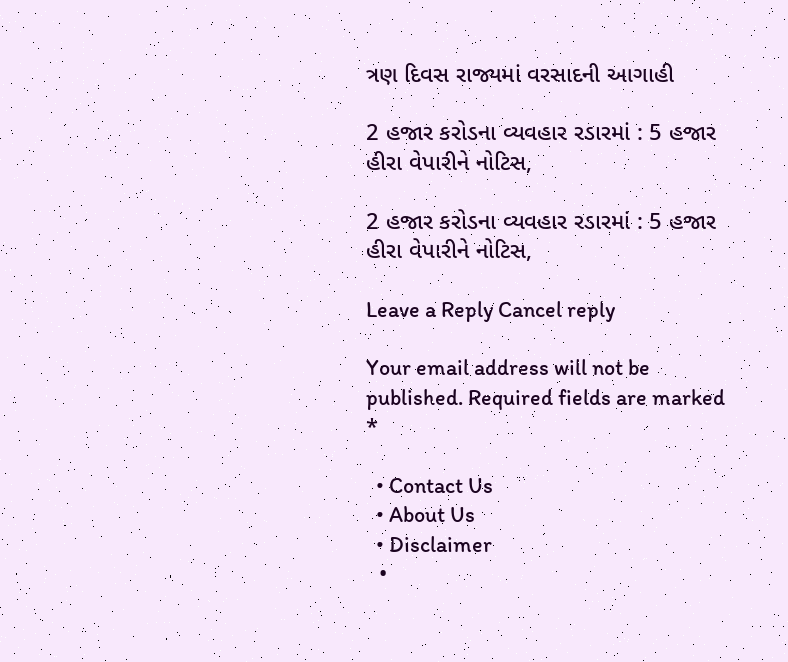ત્રણ દિવસ રાજ્યમાં વરસાદની આગાહી

2 હજાર કરોડના વ્યવહાર રડારમાં : 5 હજાર હીરા વેપારીને નોટિસ,

2 હજાર કરોડના વ્યવહાર રડારમાં : 5 હજાર હીરા વેપારીને નોટિસ,

Leave a Reply Cancel reply

Your email address will not be published. Required fields are marked *

  • Contact Us
  • About Us
  • Disclaimer
  •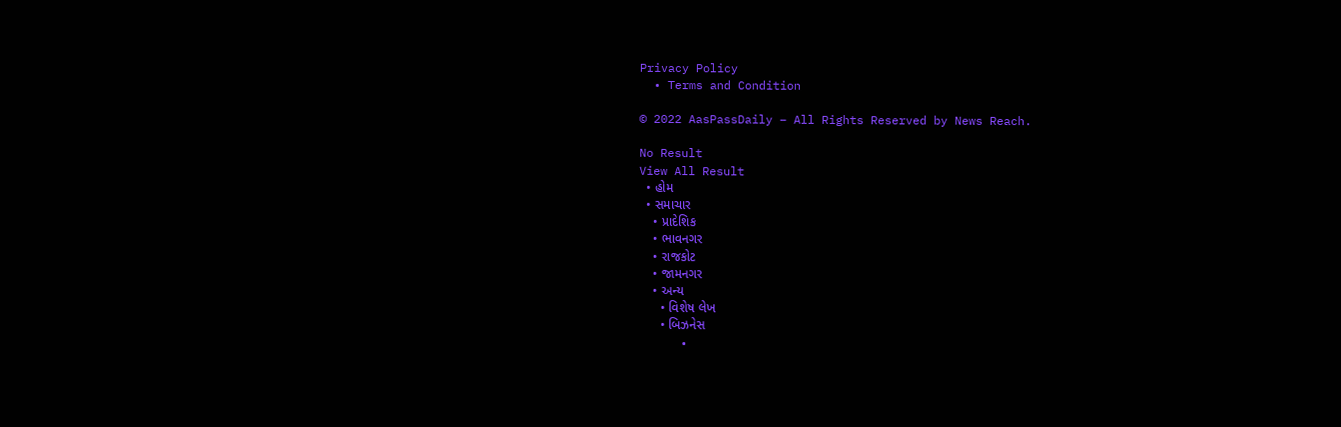Privacy Policy
  • Terms and Condition

© 2022 AasPassDaily – All Rights Reserved by News Reach.

No Result
View All Result
  • હોમ
  • સમાચાર
    • પ્રાદેશિક
    • ભાવનગર
    • રાજકોટ
    • જામનગર
    • અન્ય
      • વિશેષ લેખ
      • બિઝનેસ
      •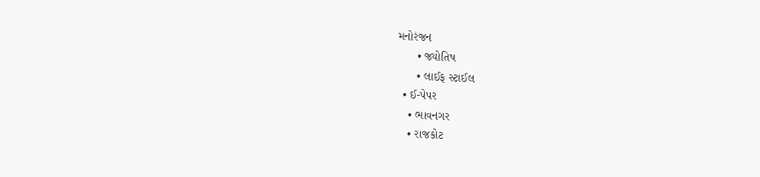મનોરંજન
      • જ્યોતિષ
      • લાઈફ સ્ટાઈલ
  • ઈ-પેપર
    • ભાવનગર
    • રાજકોટ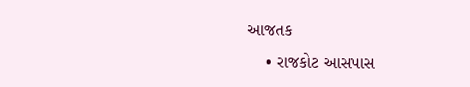આજતક
    • રાજકોટ આસપાસ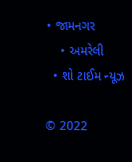• જામનગર
    • અમરેલી
  • શો ટાઈમ ન્યૂઝ

© 2022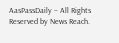AasPassDaily – All Rights Reserved by News Reach.